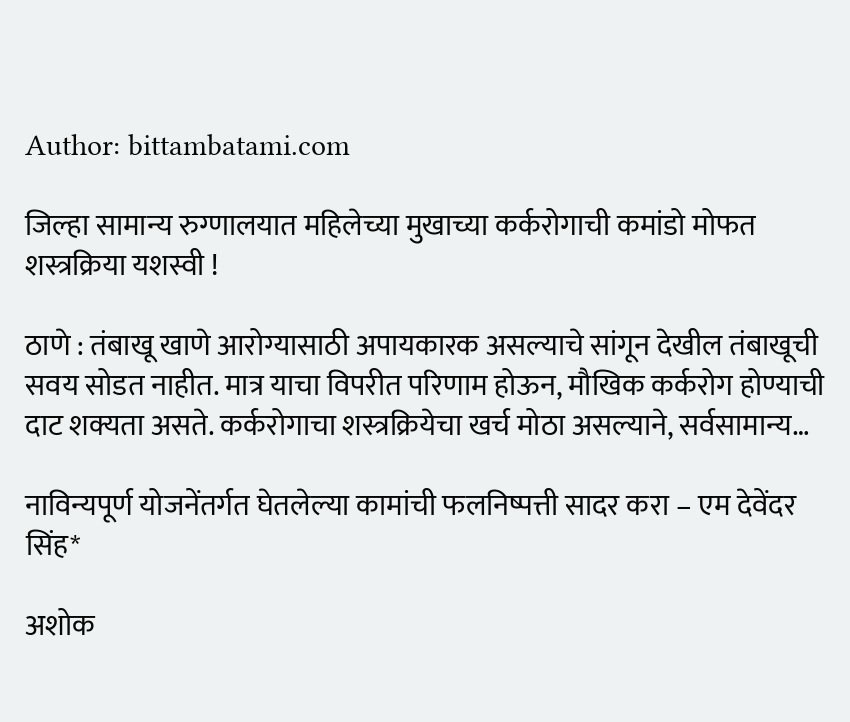Author: bittambatami.com

जिल्हा सामान्य रुग्णालयात महिलेच्या मुखाच्या कर्करोगाची कमांडो मोफत शस्त्रक्रिया यशस्वी !

ठाणे : तंबाखू खाणे आरोग्यासाठी अपायकारक असल्याचे सांगून देखील तंबाखूची सवय सोडत नाहीत. मात्र याचा विपरीत परिणाम होऊन, मौखिक कर्करोग होण्याची दाट शक्यता असते. कर्करोगाचा शस्त्रक्रियेचा खर्च मोठा असल्याने, सर्वसामान्य…

नाविन्यपूर्ण योजनेंतर्गत घेतलेल्या कामांची फलनिष्पत्ती सादर करा – एम देवेंदर सिंह*

अशोक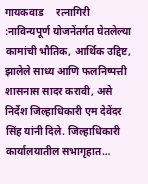गायकवाड     रत्नागिरी :नाविन्यपूर्ण योजनेंतर्गत घेतलेल्या कामांची भौतिक, आर्थिक उद्दिष्ट, झालेले साध्य आणि फलनिष्पत्ती शासनास सादर करावी, असे निर्देश जिल्हाधिकारी एम देवेंदर सिंह यांनी दिले. जिल्हाधिकारी कार्यालयातील सभागृहात…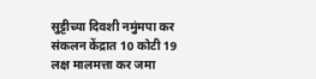सुट्टीच्या दिवशी नमुंमपा कर संकलन केंद्रात 10 कोटी 19 लक्ष मालमत्ता कर जमा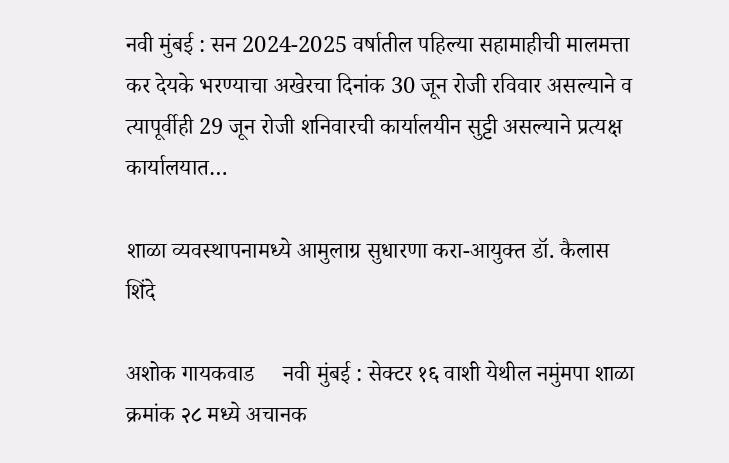नवी मुंबई : सन 2024-2025 वर्षातील पहिल्या सहामाहीची मालमत्ता कर देयके भरण्याचा अखेरचा दिनांक 30 जून रोजी रविवार असल्याने व त्यापूर्वीही 29 जून रोजी शनिवारची कार्यालयीन सुट्टी असल्याने प्रत्यक्ष कार्यालयात…

शाळा व्यवस्थापनामध्ये आमुलाग्र सुधारणा करा-आयुक्त डॉ. कैलास शिंदे

अशोक गायकवाड     नवी मुंबई : सेक्टर १६ वाशी येथील नमुंमपा शाळा क्रमांक २८ मध्ये अचानक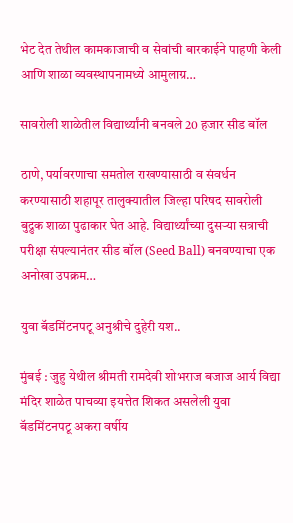भेट देत तेथील कामकाजाची व सेवांची बारकाईने पाहणी केली आणि शाळा व्यवस्थापनामध्ये आमुलाग्र…

सावरोली शाळेतील विद्यार्थ्यांनी बनवले 20 हजार सीड बॉल

ठाणे, पर्यावरणाचा समतोल राखण्यासाठी व संवर्धन करण्यासाठी शहापूर तालुक्यातील जिल्हा परिषद सावरोली बुद्रुक शाळा पुढाकार घेत आहे. विद्यार्थ्यांच्या दुसऱ्या सत्राची परीक्षा संपल्यानंतर सीड बॉल (Seed Ball) बनवण्याचा एक अनोखा उपक्रम…

युवा बॅडमिंटनपटू अनुश्रीचे दुहेरी यश..

मुंबई : जुहु येथील श्रीमती रामदेवी शोभराज बजाज आर्य विद्या मंदिर‌ शाळेत पाचव्या इयत्तेत शिकत असलेली युवा बॅडमिंटनपटू अकरा वर्षीय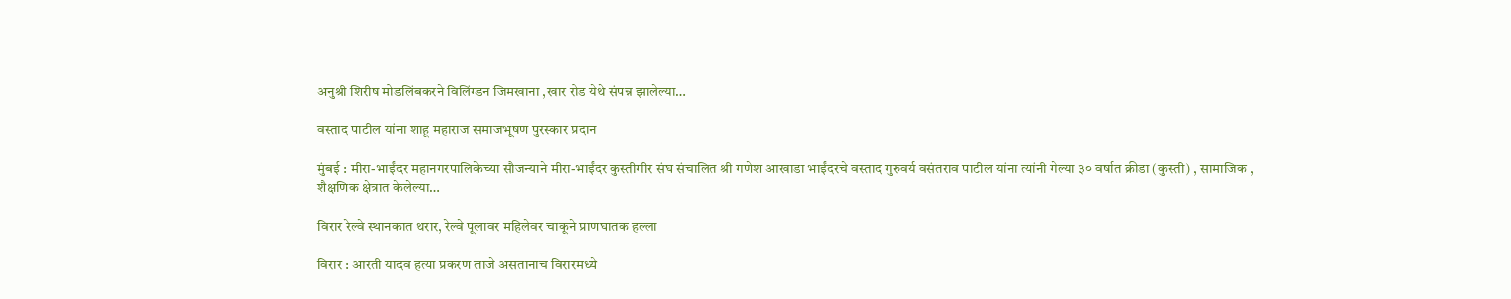अनुश्री शिरीष मोडलिंबकरने विलिंग्डन जिमखाना ,खार रोड येथे संपन्न झालेल्या…

वस्ताद पाटील यांना शाहू महाराज समाजभूषण पुरस्कार प्रदान

मुंबई : मीरा-भाईंदर महानगरपालिकेच्या सौजन्याने मीरा-भाईंदर कुस्तीगीर संघ संचालित श्री गणेश आखाडा भाईंदरचे वस्ताद गुरुवर्य वसंतराव पाटील यांना त्यांनी गेल्या ३० वर्षात क्रीडा (कुस्ती) , सामाजिक , शैक्षणिक क्षेत्रात केलेल्या…

विरार रेल्वे स्थानकात थरार, रेल्वे पूलावर महिलेवर चाकूने प्राणघातक हल्ला

विरार : आरती यादव हत्या प्रकरण ताजे असतानाच विरारमध्ये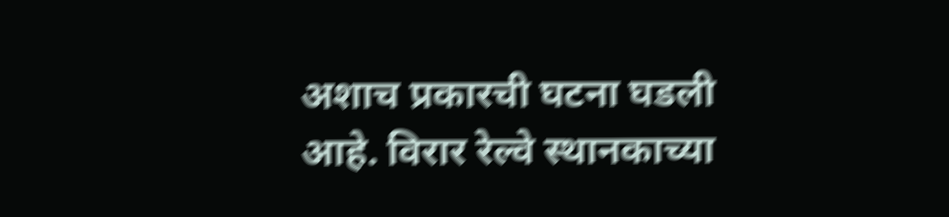अशाच प्रकारची घटना घडली आहे. विरार रेल्वे स्थानकाच्या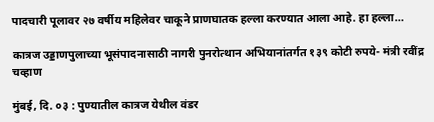पादचारी पूलावर २७ वर्षीय महिलेवर चाकूने प्राणघातक हल्ला करण्यात आला आहे. हा हल्ला…

कात्रज उड्डाणपुलाच्या भूसंपादनासाठी नागरी पुनरोत्थान अभियानांतर्गत १३९ कोटी रुपये- मंत्री रवींद्र चव्हाण

मुंबई, दि. ०३ : पुण्यातील कात्रज येथील वंडर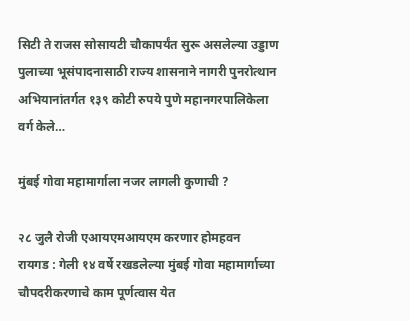सिटी ते राजस सोसायटी चौकापर्यंत सुरू असलेल्या उड्डाण पुलाच्या भूसंपादनासाठी राज्य शासनाने नागरी पुनरोत्थान अभियानांतर्गत १३९ कोटी रुपये पुणे महानगरपालिकेला वर्ग केले…

मुंबई गोवा महामार्गाला नजर लागली कुणाची ?

२८ जुलै रोजी एआयएमआयएम करणार होमहवन     रायगड : गेली १४ वर्षे रखडलेल्या मुंबई गोवा महामार्गाच्या चौपदरीकरणाचे काम पूर्णत्वास येत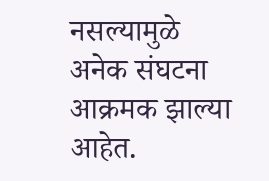नसल्यामुळे अनेक संघटना आक्रमक झाल्या आहेत.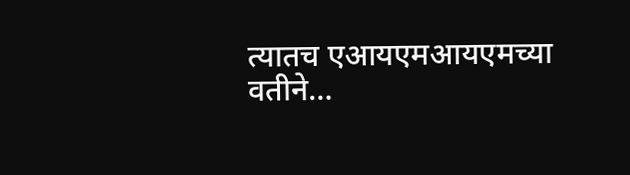त्यातच एआयएमआयएमच्या वतीने…